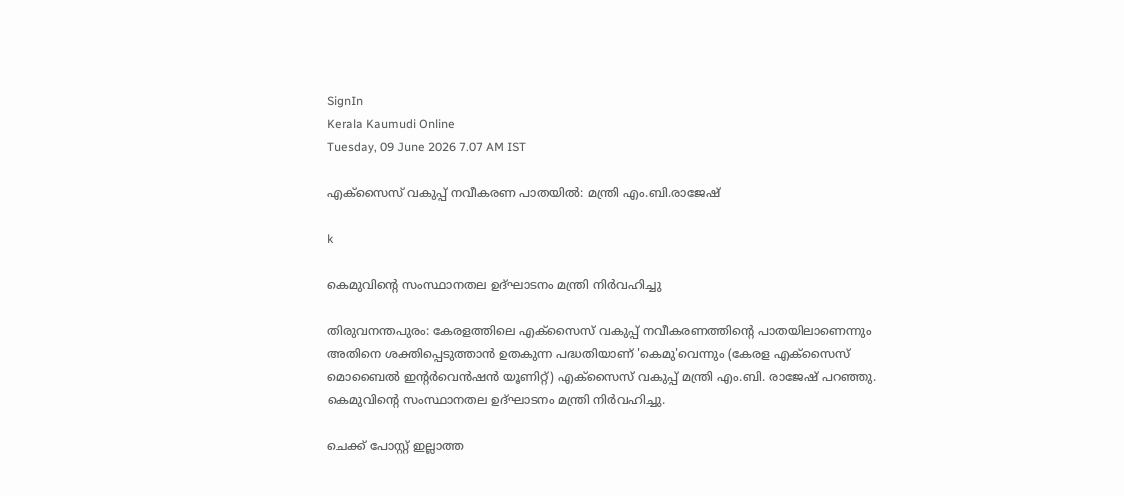SignIn
Kerala Kaumudi Online
Tuesday, 09 June 2026 7.07 AM IST

എക്സൈസ് വകുപ്പ് നവീകരണ പാതയിൽ: മന്ത്രി എം.ബി.രാജേഷ്

k

കെമുവിന്റെ സംസ്ഥാനതല ഉദ്ഘാടനം മന്ത്രി നിർവഹിച്ചു

തിരുവനന്തപുരം: കേരളത്തിലെ എക്‌സൈസ് വകുപ്പ് നവീകരണത്തിന്റെ പാതയിലാണെന്നും അതിനെ ശക്തിപ്പെടുത്താൻ ഉതകുന്ന പദ്ധതിയാണ് 'കെമു'വെന്നും (കേരള എക്‌സൈസ് മൊബൈൽ ഇന്റർവെൻഷൻ യൂണിറ്റ്) എക്‌സൈസ് വകുപ്പ് മന്ത്രി എം.ബി. രാജേഷ് പറഞ്ഞു. കെമുവിന്റെ സംസ്ഥാനതല ഉദ്ഘാടനം മന്ത്രി നിർവഹിച്ചു.

ചെക്ക് പോസ്റ്റ് ഇല്ലാത്ത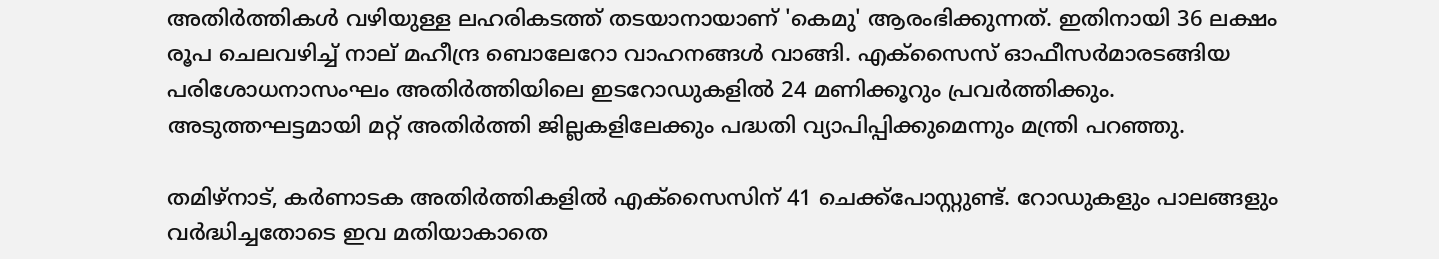അതിർത്തികൾ വഴിയുള്ള ലഹരികടത്ത് തടയാനായാണ് 'കെമു' ആരംഭിക്കുന്നത്. ഇതിനായി 36 ലക്ഷം രൂപ ചെലവഴിച്ച് നാല് മഹീന്ദ്ര ബൊലേറോ വാഹനങ്ങൾ വാങ്ങി. എക്‌സൈസ് ഓഫീസർമാരടങ്ങിയ പരിശോധനാസംഘം അതിർത്തിയിലെ ഇടറോഡുകളിൽ 24 മണിക്കൂറും പ്രവർത്തിക്കും. അടുത്തഘട്ടമായി മറ്റ് അതിർത്തി ജില്ലകളിലേക്കും പദ്ധതി വ്യാപിപ്പിക്കുമെന്നും മന്ത്രി പറഞ്ഞു.

തമിഴ്നാട്, കർണാടക അതിർത്തികളിൽ എക്‌സൈസിന് 41 ചെക്ക്പോസ്റ്റുണ്ട്. റോഡുകളും പാലങ്ങളും വർദ്ധിച്ചതോടെ ഇവ മതിയാകാതെ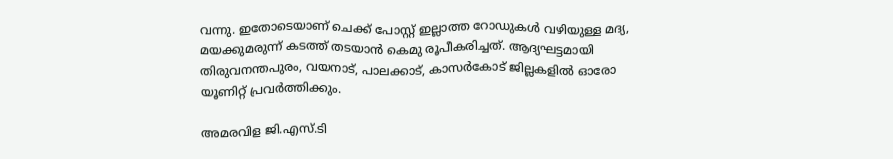വന്നു. ഇതോടെയാണ് ചെക്ക് പോസ്റ്റ് ഇല്ലാത്ത റോഡുകൾ വഴിയുള്ള മദ്യ, മയക്കുമരുന്ന് കടത്ത് തടയാൻ കെമു രൂപീകരിച്ചത്. ആദ്യഘട്ടമായി തിരുവനന്തപുരം, വയനാട്, പാലക്കാട്, കാസർകോട് ജില്ലകളിൽ ഓരോ യൂണിറ്റ് പ്രവർത്തിക്കും.

അമരവിള ജി.എസ്.ടി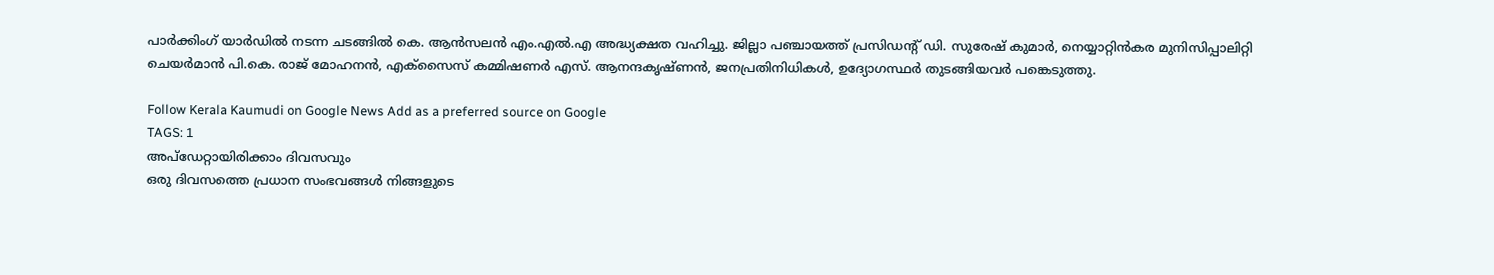പാർക്കിംഗ് യാർഡിൽ നടന്ന ചടങ്ങിൽ കെ. ആൻസലൻ എം.എൽ.എ അദ്ധ്യക്ഷത വഹിച്ചു. ജില്ലാ പഞ്ചായത്ത് പ്രസിഡന്റ് ഡി. സുരേഷ് കുമാർ, നെയ്യാറ്റിൻകര മുനിസിപ്പാലിറ്റി ചെയർമാൻ പി.കെ. രാജ് മോഹനൻ, എക്‌സൈസ് കമ്മിഷണർ എസ്. ആനന്ദകൃഷ്ണൻ, ജനപ്രതിനിധികൾ, ഉദ്യോഗസ്ഥർ തുടങ്ങിയവർ പങ്കെടുത്തു.

Follow Kerala Kaumudi on Google News Add as a preferred source on Google
TAGS: 1
അപ്ഡേറ്റായിരിക്കാം ദിവസവും
ഒരു ദിവസത്തെ പ്രധാന സംഭവങ്ങൾ നിങ്ങളുടെ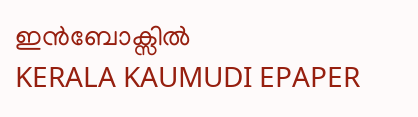ഇൻബോക്സിൽ
KERALA KAUMUDI EPAPER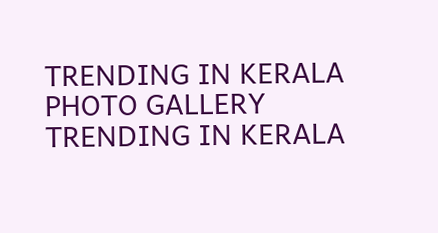TRENDING IN KERALA
PHOTO GALLERY
TRENDING IN KERALA